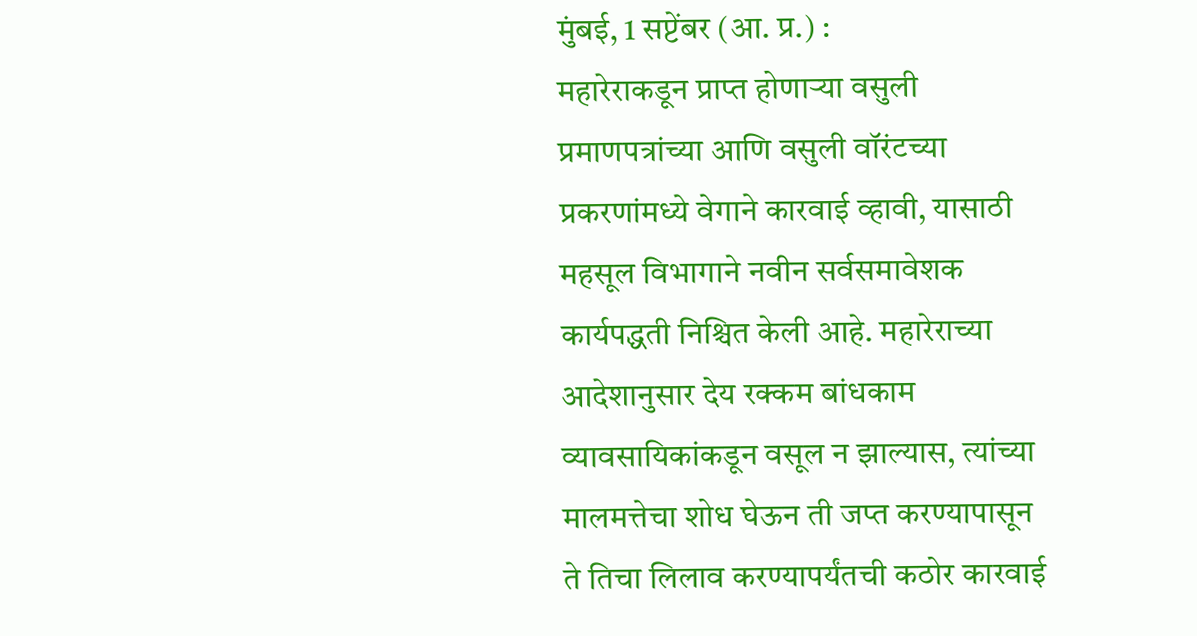मुंबई, 1 सप्टेंबर (आ. प्र.) :
महारेराकडून प्राप्त होणाऱ्या वसुली प्रमाणपत्रांच्या आणि वसुली वॉरंटच्या प्रकरणांमध्ये वेगाने कारवाई व्हावी, यासाठी महसूल विभागाने नवीन सर्वसमावेशक कार्यपद्धती निश्चित केली आहे. महारेराच्या आदेशानुसार देय रक्कम बांधकाम व्यावसायिकांकडून वसूल न झाल्यास, त्यांच्या मालमत्तेचा शोध घेऊन ती जप्त करण्यापासून ते तिचा लिलाव करण्यापर्यंतची कठोर कारवाई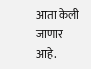आता केली जाणार आहे.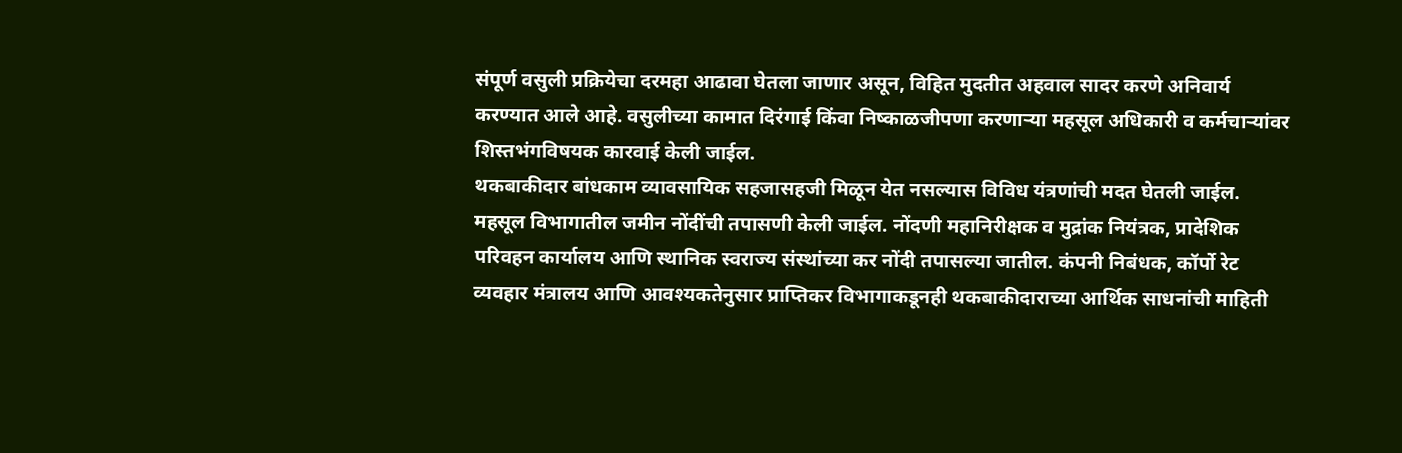संपूर्ण वसुली प्रक्रियेचा दरमहा आढावा घेतला जाणार असून, विहित मुदतीत अहवाल सादर करणे अनिवार्य करण्यात आले आहे. वसुलीच्या कामात दिरंगाई किंवा निष्काळजीपणा करणाऱ्या महसूल अधिकारी व कर्मचाऱ्यांवर शिस्तभंगविषयक कारवाई केली जाईल.
थकबाकीदार बांधकाम व्यावसायिक सहजासहजी मिळून येत नसल्यास विविध यंत्रणांची मदत घेतली जाईल. महसूल विभागातील जमीन नोंदींची तपासणी केली जाईल. नोंदणी महानिरीक्षक व मुद्रांक नियंत्रक, प्रादेशिक परिवहन कार्यालय आणि स्थानिक स्वराज्य संस्थांच्या कर नोंदी तपासल्या जातील. कंपनी निबंधक, कॉर्पो रेट व्यवहार मंत्रालय आणि आवश्यकतेनुसार प्राप्तिकर विभागाकडूनही थकबाकीदाराच्या आर्थिक साधनांची माहिती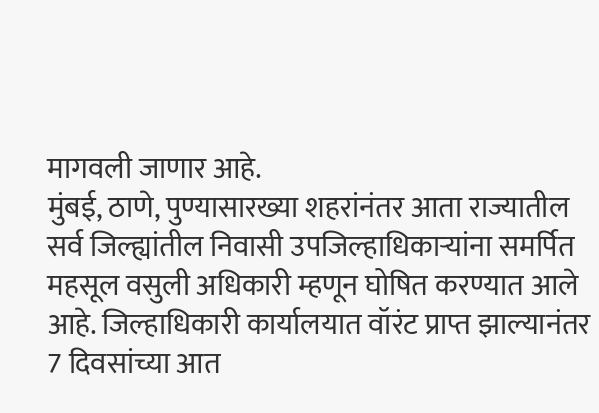मागवली जाणार आहे.
मुंबई, ठाणे, पुण्यासारख्या शहरांनंतर आता राज्यातील सर्व जिल्ह्यांतील निवासी उपजिल्हाधिकाऱ्यांना समर्पित महसूल वसुली अधिकारी म्हणून घोषित करण्यात आले आहे. जिल्हाधिकारी कार्यालयात वॉरंट प्राप्त झाल्यानंतर 7 दिवसांच्या आत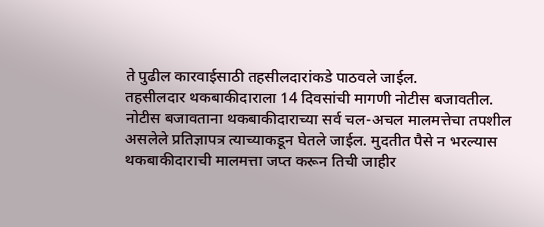ते पुढील कारवाईसाठी तहसीलदारांकडे पाठवले जाईल.
तहसीलदार थकबाकीदाराला 14 दिवसांची मागणी नोटीस बजावतील.
नोटीस बजावताना थकबाकीदाराच्या सर्व चल-अचल मालमत्तेचा तपशील असलेले प्रतिज्ञापत्र त्याच्याकडून घेतले जाईल. मुदतीत पैसे न भरल्यास थकबाकीदाराची मालमत्ता जप्त करून तिची जाहीर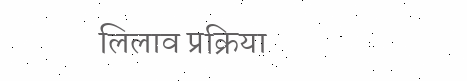लिलाव प्रक्रिया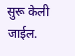सुरू केली जाईल.